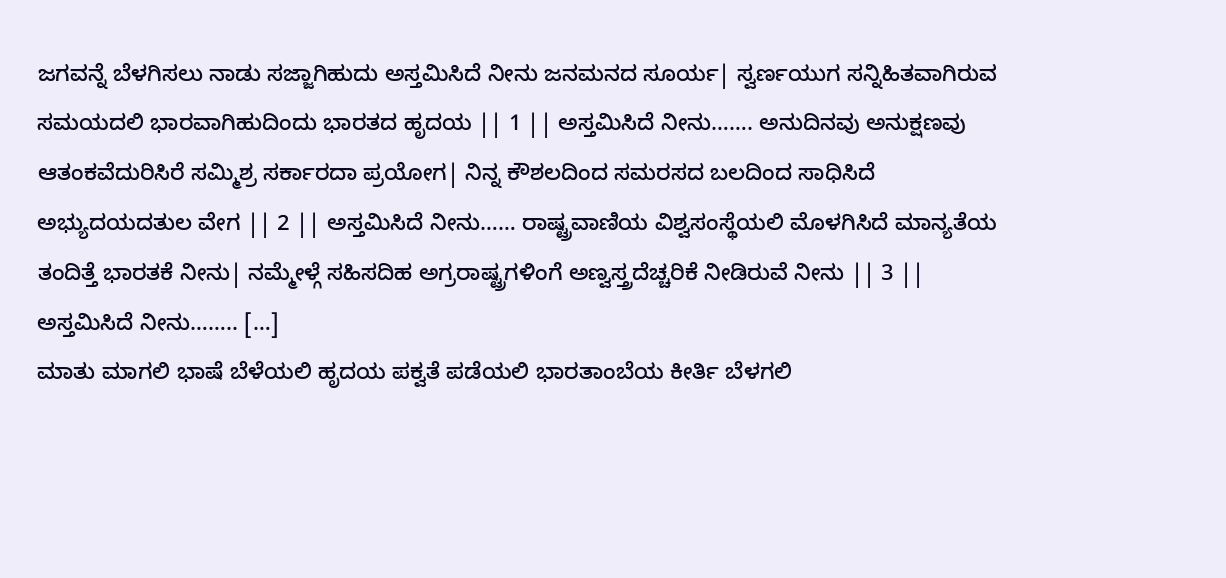ಜಗವನ್ನೆ ಬೆಳಗಿಸಲು ನಾಡು ಸಜ್ಜಾಗಿಹುದು ಅಸ್ತಮಿಸಿದೆ ನೀನು ಜನಮನದ ಸೂರ್ಯ| ಸ್ವರ್ಣಯುಗ ಸನ್ನಿಹಿತವಾಗಿರುವ ಸಮಯದಲಿ ಭಾರವಾಗಿಹುದಿಂದು ಭಾರತದ ಹೃದಯ || 1 || ಅಸ್ತಮಿಸಿದೆ ನೀನು……. ಅನುದಿನವು ಅನುಕ್ಷಣವು ಆತಂಕವೆದುರಿಸಿರೆ ಸಮ್ಮಿಶ್ರ ಸರ್ಕಾರದಾ ಪ್ರಯೋಗ| ನಿನ್ನ ಕೌಶಲದಿಂದ ಸಮರಸದ ಬಲದಿಂದ ಸಾಧಿಸಿದೆ ಅಭ್ಯುದಯದತುಲ ವೇಗ || 2 || ಅಸ್ತಮಿಸಿದೆ ನೀನು…… ರಾಷ್ಟ್ರವಾಣಿಯ ವಿಶ್ವಸಂಸ್ಥೆಯಲಿ ಮೊಳಗಿಸಿದೆ ಮಾನ್ಯತೆಯ ತಂದಿತ್ತೆ ಭಾರತಕೆ ನೀನು| ನಮ್ಮೇಳ್ಗೆ ಸಹಿಸದಿಹ ಅಗ್ರರಾಷ್ಟ್ರಗಳಿಂಗೆ ಅಣ್ವಸ್ತ್ರದೆಚ್ಚರಿಕೆ ನೀಡಿರುವೆ ನೀನು || 3 || ಅಸ್ತಮಿಸಿದೆ ನೀನು…….. […]
ಮಾತು ಮಾಗಲಿ ಭಾಷೆ ಬೆಳೆಯಲಿ ಹೃದಯ ಪಕ್ವತೆ ಪಡೆಯಲಿ ಭಾರತಾಂಬೆಯ ಕೀರ್ತಿ ಬೆಳಗಲಿ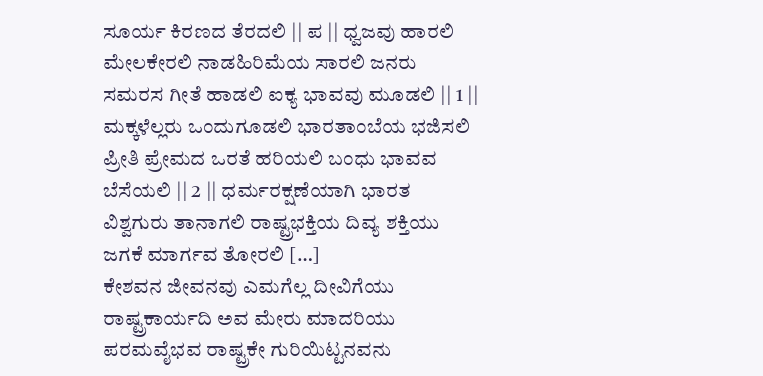ಸೂರ್ಯ ಕಿರಣದ ತೆರದಲಿ || ಪ || ಧ್ವಜವು ಹಾರಲಿ ಮೇಲಕೇರಲಿ ನಾಡಹಿರಿಮೆಯ ಸಾರಲಿ ಜನರು ಸಮರಸ ಗೀತೆ ಹಾಡಲಿ ಐಕ್ಯ ಭಾವವು ಮೂಡಲಿ || 1 || ಮಕ್ಕಳೆಲ್ಲರು ಒಂದುಗೂಡಲಿ ಭಾರತಾಂಬೆಯ ಭಜಿಸಲಿ ಪ್ರೀತಿ ಪ್ರೇಮದ ಒರತೆ ಹರಿಯಲಿ ಬಂಧು ಭಾವವ ಬೆಸೆಯಲಿ || 2 || ಧರ್ಮರಕ್ಷಣೆಯಾಗಿ ಭಾರತ ವಿಶ್ವಗುರು ತಾನಾಗಲಿ ರಾಷ್ಟ್ರಭಕ್ತಿಯ ದಿವ್ಯ ಶಕ್ತಿಯು ಜಗಕೆ ಮಾರ್ಗವ ತೋರಲಿ […]
ಕೇಶವನ ಜೀವನವು ಎಮಗೆಲ್ಲ ದೀವಿಗೆಯು ರಾಷ್ಟ್ರಕಾರ್ಯದಿ ಅವ ಮೇರು ಮಾದರಿಯು ಪರಮವೈಭವ ರಾಷ್ಟ್ರಕೇ ಗುರಿಯಿಟ್ಟನವನು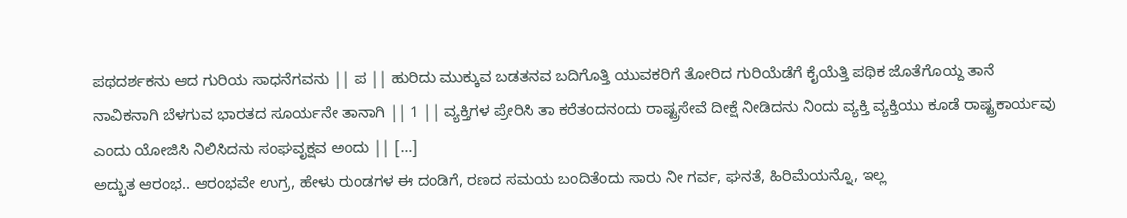ಪಥದರ್ಶಕನು ಆದ ಗುರಿಯ ಸಾಧನೆಗವನು || ಪ || ಹುರಿದು ಮುಕ್ಕುವ ಬಡತನವ ಬದಿಗೊತ್ತಿ ಯುವಕರಿಗೆ ತೋರಿದ ಗುರಿಯೆಡೆಗೆ ಕೈಯೆತ್ತಿ ಪಥಿಕ ಜೊತೆಗೊಯ್ದ ತಾನೆ ನಾವಿಕನಾಗಿ ಬೆಳಗುವ ಭಾರತದ ಸೂರ್ಯನೇ ತಾನಾಗಿ || 1 || ವ್ಯಕ್ತಿಗಳ ಪ್ರೇರಿಸಿ ತಾ ಕರೆತಂದನಂದು ರಾಷ್ಟ್ರಸೇವೆ ದೀಕ್ಷೆ ನೀಡಿದನು ನಿಂದು ವ್ಯಕ್ತಿ ವ್ಯಕ್ತಿಯು ಕೂಡೆ ರಾಷ್ಟ್ರಕಾರ್ಯವು ಎಂದು ಯೋಜಿಸಿ ನಿಲಿಸಿದನು ಸಂಘವೃಕ್ಷವ ಅಂದು || […]
ಅದ್ಭುತ ಆರಂಭ.. ಆರಂಭವೇ ಉಗ್ರ, ಹೇಳು ರುಂಡಗಳ ಈ ದಂಡಿಗೆ, ರಣದ ಸಮಯ ಬಂದಿತೆಂದು ಸಾರು ನೀ ಗರ್ವ, ಘನತೆ, ಹಿರಿಮೆಯನ್ನೊ, ಇಲ್ಲ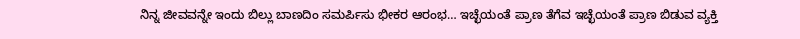ನಿನ್ನ ಜೀವವನ್ನೇ ಇಂದು ಬಿಲ್ಲು ಬಾಣದಿಂ ಸಮರ್ಪಿಸು ಭೀಕರ ಆರಂಭ… ಇಚ್ಛೆಯಂತೆ ಪ್ರಾಣ ತೆಗೆವ ಇಚ್ಛೆಯಂತೆ ಪ್ರಾಣ ಬಿಡುವ ವ್ಯಕ್ತಿ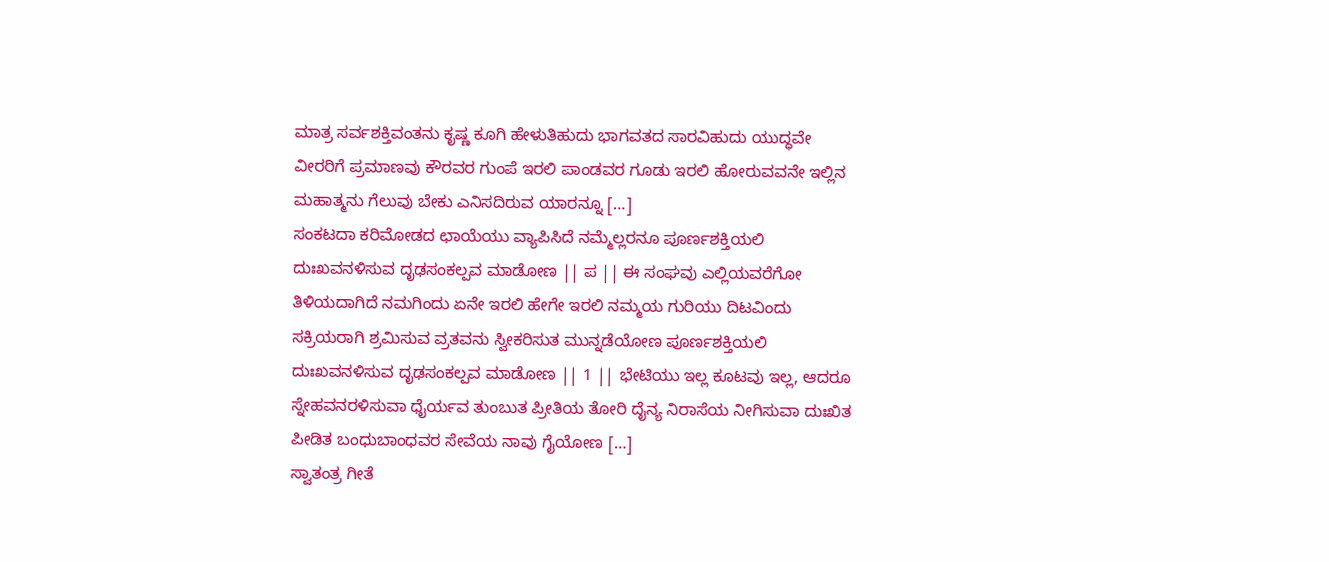ಮಾತ್ರ ಸರ್ವಶಕ್ತಿವಂತನು ಕೃಷ್ಣ ಕೂಗಿ ಹೇಳುತಿಹುದು ಭಾಗವತದ ಸಾರವಿಹುದು ಯುದ್ಧವೇ ವೀರರಿಗೆ ಪ್ರಮಾಣವು ಕೌರವರ ಗುಂಪೆ ಇರಲಿ ಪಾಂಡವರ ಗೂಡು ಇರಲಿ ಹೋರುವವನೇ ಇಲ್ಲಿನ ಮಹಾತ್ಮನು ಗೆಲುವು ಬೇಕು ಎನಿಸದಿರುವ ಯಾರನ್ನೂ […]
ಸಂಕಟದಾ ಕರಿಮೋಡದ ಛಾಯೆಯು ವ್ಯಾಪಿಸಿದೆ ನಮ್ಮೆಲ್ಲರನೂ ಪೂರ್ಣಶಕ್ತಿಯಲಿ ದುಃಖವನಳಿಸುವ ದೃಢಸಂಕಲ್ಪವ ಮಾಡೋಣ || ಪ || ಈ ಸಂಘವು ಎಲ್ಲಿಯವರೆಗೋ ತಿಳಿಯದಾಗಿದೆ ನಮಗಿಂದು ಏನೇ ಇರಲಿ ಹೇಗೇ ಇರಲಿ ನಮ್ಮಯ ಗುರಿಯು ದಿಟವಿಂದು ಸಕ್ರಿಯರಾಗಿ ಶ್ರಮಿಸುವ ವ್ರತವನು ಸ್ವೀಕರಿಸುತ ಮುನ್ನಡೆಯೋಣ ಪೂರ್ಣಶಕ್ತಿಯಲಿ ದುಃಖವನಳಿಸುವ ದೃಢಸಂಕಲ್ಪವ ಮಾಡೋಣ || 1 || ಭೇಟಿಯು ಇಲ್ಲ ಕೂಟವು ಇಲ್ಲ, ಆದರೂ ಸ್ನೇಹವನರಳಿಸುವಾ ಧೈರ್ಯವ ತುಂಬುತ ಪ್ರೀತಿಯ ತೋರಿ ದೈನ್ಯ ನಿರಾಸೆಯ ನೀಗಿಸುವಾ ದುಃಖಿತ ಪೀಡಿತ ಬಂಧುಬಾಂಧವರ ಸೇವೆಯ ನಾವು ಗೈಯೋಣ […]
ಸ್ವಾತಂತ್ರ ಗೀತೆ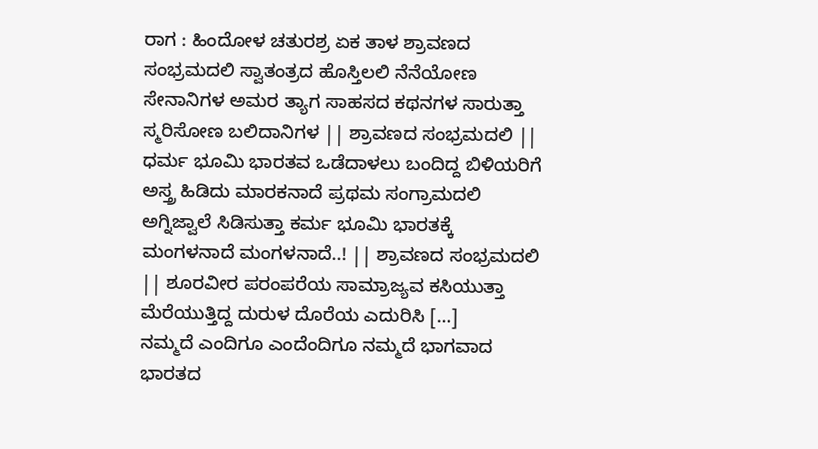ರಾಗ : ಹಿಂದೋಳ ಚತುರಶ್ರ ಏಕ ತಾಳ ಶ್ರಾವಣದ ಸಂಭ್ರಮದಲಿ ಸ್ವಾತಂತ್ರದ ಹೊಸ್ತಿಲಲಿ ನೆನೆಯೋಣ ಸೇನಾನಿಗಳ ಅಮರ ತ್ಯಾಗ ಸಾಹಸದ ಕಥನಗಳ ಸಾರುತ್ತಾ ಸ್ಮರಿಸೋಣ ಬಲಿದಾನಿಗಳ || ಶ್ರಾವಣದ ಸಂಭ್ರಮದಲಿ || ಧರ್ಮ ಭೂಮಿ ಭಾರತವ ಒಡೆದಾಳಲು ಬಂದಿದ್ದ ಬಿಳಿಯರಿಗೆ ಅಸ್ತ್ರ ಹಿಡಿದು ಮಾರಕನಾದೆ ಪ್ರಥಮ ಸಂಗ್ರಾಮದಲಿ ಅಗ್ನಿಜ್ವಾಲೆ ಸಿಡಿಸುತ್ತಾ ಕರ್ಮ ಭೂಮಿ ಭಾರತಕ್ಕೆ ಮಂಗಳನಾದೆ ಮಂಗಳನಾದೆ..! || ಶ್ರಾವಣದ ಸಂಭ್ರಮದಲಿ || ಶೂರವೀರ ಪರಂಪರೆಯ ಸಾಮ್ರಾಜ್ಯವ ಕಸಿಯುತ್ತಾ ಮೆರೆಯುತ್ತಿದ್ದ ದುರುಳ ದೊರೆಯ ಎದುರಿಸಿ […]
ನಮ್ಮದೆ ಎಂದಿಗೂ ಎಂದೆಂದಿಗೂ ನಮ್ಮದೆ ಭಾಗವಾದ ಭಾರತದ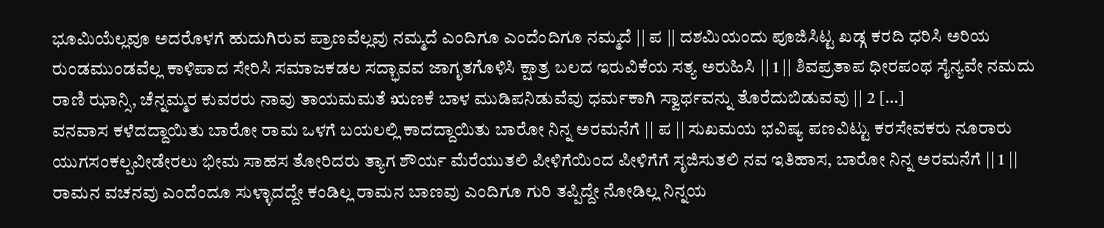ಭೂಮಿಯೆಲ್ಲವೂ ಅದರೊಳಗೆ ಹುದುಗಿರುವ ಪ್ರಾಣವೆಲ್ಲವು ನಮ್ಮದೆ ಎಂದಿಗೂ ಎಂದೆಂದಿಗೂ ನಮ್ಮದೆ || ಪ || ದಶಮಿಯಂದು ಪೂಜಿಸಿಟ್ಟ ಖಡ್ಗ ಕರದಿ ಧರಿಸಿ ಅರಿಯ ರುಂಡಮುಂಡವೆಲ್ಲ ಕಾಳಿಪಾದ ಸೇರಿಸಿ ಸಮಾಜಕಡಲ ಸದ್ಭಾವವ ಜಾಗೃತಗೊಳಿಸಿ ಕ್ಷಾತ್ರ ಬಲದ ಇರುವಿಕೆಯ ಸತ್ಯ ಅರುಹಿಸಿ || 1 || ಶಿವಪ್ರತಾಪ ಧೀರಪಂಥ ಸೈನ್ಯವೇ ನಮದು ರಾಣಿ ಝಾನ್ಸಿ, ಚೆನ್ನಮ್ಮರ ಕುವರರು ನಾವು ತಾಯಮಮತೆ ಋಣಕೆ ಬಾಳ ಮುಡಿಪನಿಡುವೆವು ಧರ್ಮಕಾಗಿ ಸ್ವಾರ್ಥವನ್ನು ತೊರೆದುಬಿಡುವವು || 2 […]
ವನವಾಸ ಕಳೆದದ್ದಾಯಿತು ಬಾರೋ ರಾಮ ಒಳಗೆ ಬಯಲಲ್ಲಿ ಕಾದದ್ದಾಯಿತು ಬಾರೋ ನಿನ್ನ ಅರಮನೆಗೆ || ಪ || ಸುಖಮಯ ಭವಿಷ್ಯ ಪಣವಿಟ್ಟು ಕರಸೇವಕರು ನೂರಾರು ಯುಗಸಂಕಲ್ಪವೀಡೇರಲು ಭೀಮ ಸಾಹಸ ತೋರಿದರು ತ್ಯಾಗ ಶೌರ್ಯ ಮೆರೆಯುತಲಿ ಪೀಳಿಗೆಯಿಂದ ಪೀಳಿಗೆಗೆ ಸೃಜಿಸುತಲಿ ನವ ಇತಿಹಾಸ, ಬಾರೋ ನಿನ್ನ ಅರಮನೆಗೆ || 1 || ರಾಮನ ವಚನವು ಎಂದೆಂದೂ ಸುಳ್ಳಾದದ್ದೇ ಕಂಡಿಲ್ಲ ರಾಮನ ಬಾಣವು ಎಂದಿಗೂ ಗುರಿ ತಪ್ಪಿದ್ದೇ ನೋಡಿಲ್ಲ ನಿನ್ನಯ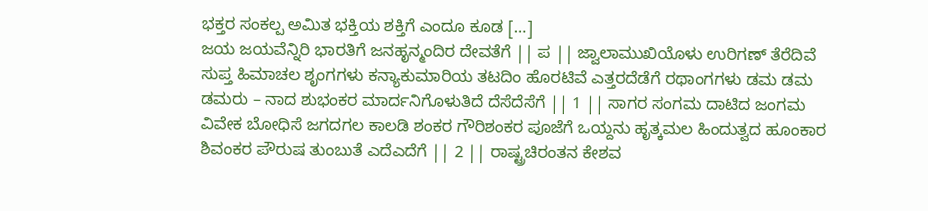ಭಕ್ತರ ಸಂಕಲ್ಪ ಅಮಿತ ಭಕ್ತಿಯ ಶಕ್ತಿಗೆ ಎಂದೂ ಕೂಡ […]
ಜಯ ಜಯವೆನ್ನಿರಿ ಭಾರತಿಗೆ ಜನಹೃನ್ಮಂದಿರ ದೇವತೆಗೆ || ಪ || ಜ್ವಾಲಾಮುಖಿಯೊಳು ಉರಿಗಣ್ ತೆರೆದಿವೆ ಸುಪ್ತ ಹಿಮಾಚಲ ಶೃಂಗಗಳು ಕನ್ಯಾಕುಮಾರಿಯ ತಟದಿಂ ಹೊರಟಿವೆ ಎತ್ತರದೆಡೆಗೆ ರಥಾಂಗಗಳು ಡಮ ಡಮ ಡಮರು – ನಾದ ಶುಭಂಕರ ಮಾರ್ದನಿಗೊಳುತಿದೆ ದೆಸೆದೆಸೆಗೆ || 1 || ಸಾಗರ ಸಂಗಮ ದಾಟಿದ ಜಂಗಮ ವಿವೇಕ ಬೋಧಿಸೆ ಜಗದಗಲ ಕಾಲಡಿ ಶಂಕರ ಗೌರಿಶಂಕರ ಪೂಜೆಗೆ ಒಯ್ದನು ಹೃತ್ಕಮಲ ಹಿಂದುತ್ವದ ಹೂಂಕಾರ ಶಿವಂಕರ ಪೌರುಷ ತುಂಬುತೆ ಎದೆಎದೆಗೆ || 2 || ರಾಷ್ಟ್ರಚಿರಂತನ ಕೇಶವ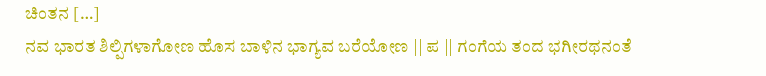ಚಿಂತನ […]
ನವ ಭಾರತ ಶಿಲ್ಪಿಗಳಾಗೋಣ ಹೊಸ ಬಾಳಿನ ಭಾಗ್ಯವ ಬರೆಯೋಣ || ಪ || ಗಂಗೆಯ ತಂದ ಭಗೀರಥನಂತೆ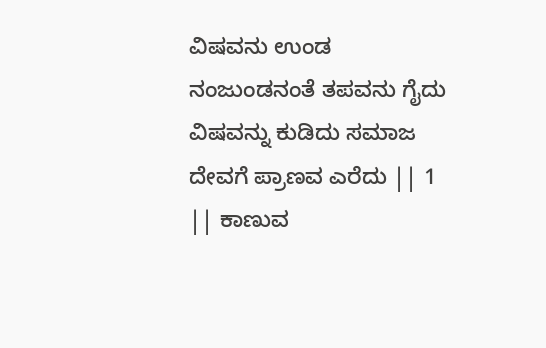ವಿಷವನು ಉಂಡ ನಂಜುಂಡನಂತೆ ತಪವನು ಗೈದು ವಿಷವನ್ನು ಕುಡಿದು ಸಮಾಜ ದೇವಗೆ ಪ್ರಾಣವ ಎರೆದು || 1 || ಕಾಣುವ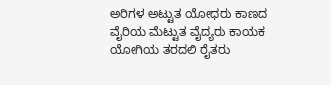ಅರಿಗಳ ಅಟ್ಟುತ ಯೋಧರು ಕಾಣದ ವೈರಿಯ ಮೆಟ್ಟುತ ವೈದ್ಯರು ಕಾಯಕ ಯೋಗಿಯ ತರದಲಿ ರೈತರು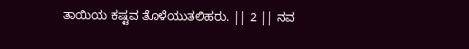ತಾಯಿಯ ಕಷ್ಟವ ತೊಳೆಯುತಲಿಹರು. || 2 || ನವ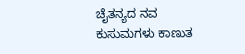ಚೈತನ್ಯದ ನವ ಕುಸುಮಗಳು ಕಾಣುತ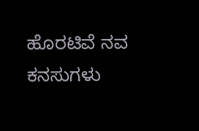ಹೊರಟಿವೆ ನವ ಕನಸುಗಳು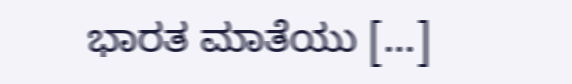ಭಾರತ ಮಾತೆಯು […]